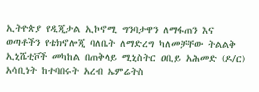ኢትዮጵያ የዲጂታል ኢኮኖሚ ግንባታዋን ለማፋጠን እና ወጣቶችን የቴክኖሎጂ ባለቤት ለማድረግ ካለመቻቸው ትልልቅ ኢኒሼቲቮች መካከል በጠቅላይ ሚኒስትር ዐቢይ አሕመድ (ዶ/ር) አሳቢነት ከተባበሩት አረብ ኤምሬትስ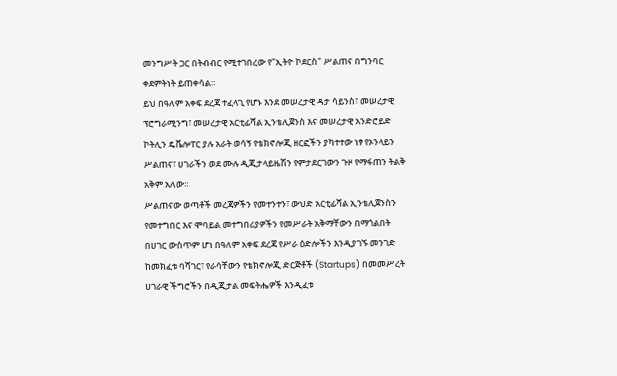መንግሥት ጋር በትብብር የሚተገበረው የ"ኢትዮ ኮደርስ" ሥልጠና በግንባር ቀደምትነት ይጠቀሳል።
ይህ በዓለም አቀፍ ደረጃ ተፈላጊ የሆኑ እንደ መሠረታዊ ዳታ ሳይንስ፣ መሠረታዊ ፕሮግራሚንግ፣ መሠረታዊ አርቲፊሻል ኢንቴሊጀንስ እና መሠረታዊ አንድሮይድ ኮትሊን ዴቬሎፐር ያሉ አራት ወሳኝ የቴክኖሎጂ ዘርፎችን ያካተተው ነፃ የኦንላይን ሥልጠና፣ ሀገራችን ወደ ሙሉ ዲጂታላይዜሽን የምታደርገውን ጉዞ የማፋጠን ትልቅ አቅም አለው።
ሥልጠናው ወጣቶች መረጃዎችን የመተንተን፣ ውህድ አርቲፊሻል ኢንቴሊጀንስን የመተግበር እና ሞባይል መተግበሪያዎችን የመሥራት አቅማቸውን በማጎልበት በሀገር ውስጥም ሆነ በዓለም አቀፍ ደረጃ የሥራ ዕድሎችን እንዲያገኙ መንገድ ከመክፈቱ ባሻገር፣ የራሳቸውን የቴክኖሎጂ ድርጅቶች (Startups) በመመሥረት ሀገራዊ ችግሮችን በዲጂታል መፍትሔዎች እንዲፈቱ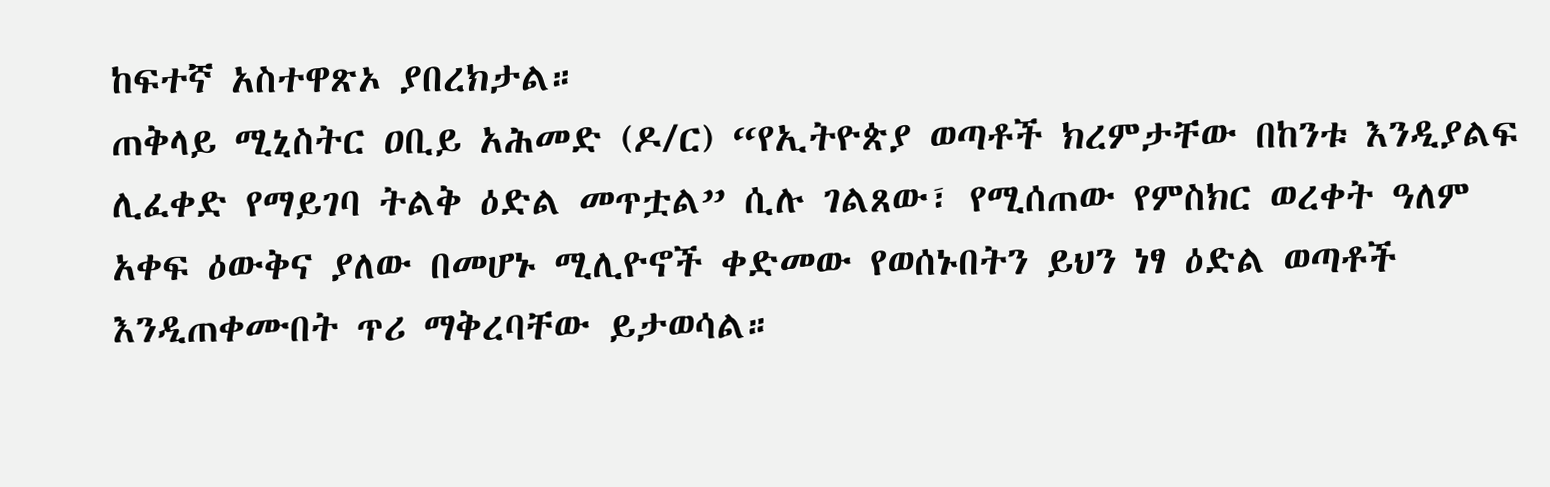ከፍተኛ አስተዋጽኦ ያበረክታል።
ጠቅላይ ሚኒስትር ዐቢይ አሕመድ (ዶ/ር) “የኢትዮጵያ ወጣቶች ክረምታቸው በከንቱ እንዲያልፍ ሊፈቀድ የማይገባ ትልቅ ዕድል መጥቷል” ሲሉ ገልጸው፣ የሚሰጠው የምስክር ወረቀት ዓለም አቀፍ ዕውቅና ያለው በመሆኑ ሚሊዮኖች ቀድመው የወሰኑበትን ይህን ነፃ ዕድል ወጣቶች እንዲጠቀሙበት ጥሪ ማቅረባቸው ይታወሳል።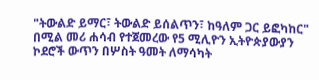"ትውልድ ይማር፣ ትውልድ ይሰልጥን፣ ከዓለም ጋር ይፎካከር" በሚል መሪ ሐሳብ የተጀመረው የ5 ሚሊዮን ኢትዮጵያውያን ኮደሮች ውጥን በሦስት ዓመት ለማሳካት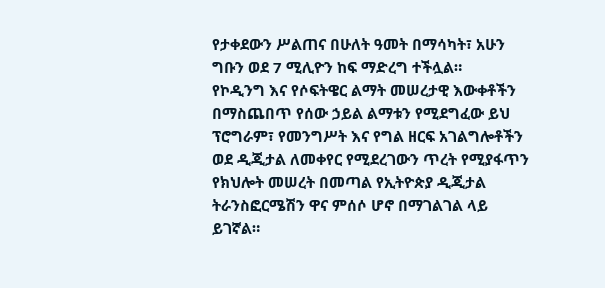የታቀደውን ሥልጠና በሁለት ዓመት በማሳካት፣ አሁን ግቡን ወደ 7 ሚሊዮን ከፍ ማድረግ ተችሏል።
የኮዲንግ እና የሶፍትዌር ልማት መሠረታዊ እውቀቶችን በማስጨበጥ የሰው ኃይል ልማቱን የሚደግፈው ይህ ፕሮግራም፣ የመንግሥት እና የግል ዘርፍ አገልግሎቶችን ወደ ዲጂታል ለመቀየር የሚደረገውን ጥረት የሚያፋጥን የክህሎት መሠረት በመጣል የኢትዮጵያ ዲጂታል ትራንስፎርሜሽን ዋና ምሰሶ ሆኖ በማገልገል ላይ ይገኛል።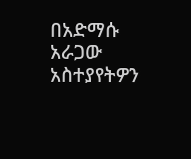በአድማሱ አራጋው
አስተያየትዎን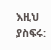እዚህ ያስፍሩ: